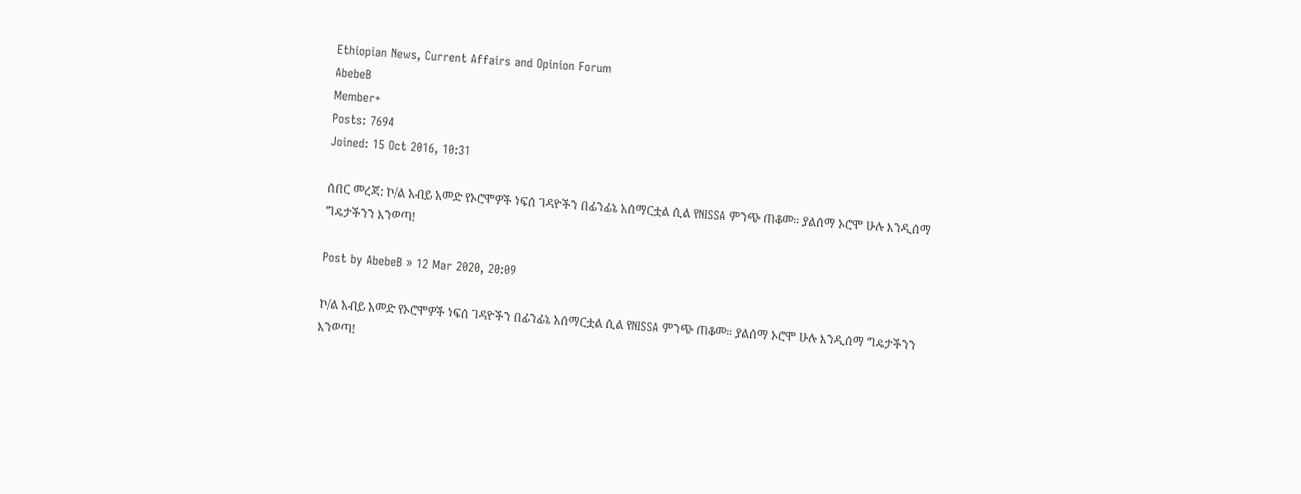Ethiopian News, Current Affairs and Opinion Forum
AbebeB
Member+
Posts: 7694
Joined: 15 Oct 2016, 10:31

ሰበር መረጃ: ኮ/ል አብይ አመድ የኦሮሞዎች ነፍሰ ገዳዮችን በፊንፊኔ አሰማርቷል ሲል የNISSA ምንጭ ጠቆመ። ያልሰማ ኦሮሞ ሁሉ እንዲሰማ ግዴታችንን እንወጣ!

Post by AbebeB » 12 Mar 2020, 20:09

ኮ/ል አብይ አመድ የኦሮሞዎች ነፍሰ ገዳዮችን በፊንፊኔ አሰማርቷል ሲል የNISSA ምንጭ ጠቆመ። ያልሰማ ኦሮሞ ሁሉ እንዲሰማ ግዴታችንን እንወጣ!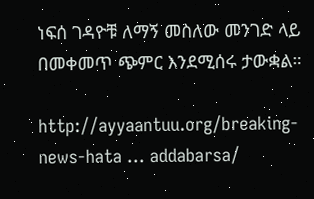ነፍሰ ገዳዮቹ ለማኝ መስለው መንገድ ላይ በመቀመጥ ጭምር እንደሚሰሩ ታውቋል።

http://ayyaantuu.org/breaking-news-hata ... addabarsa/